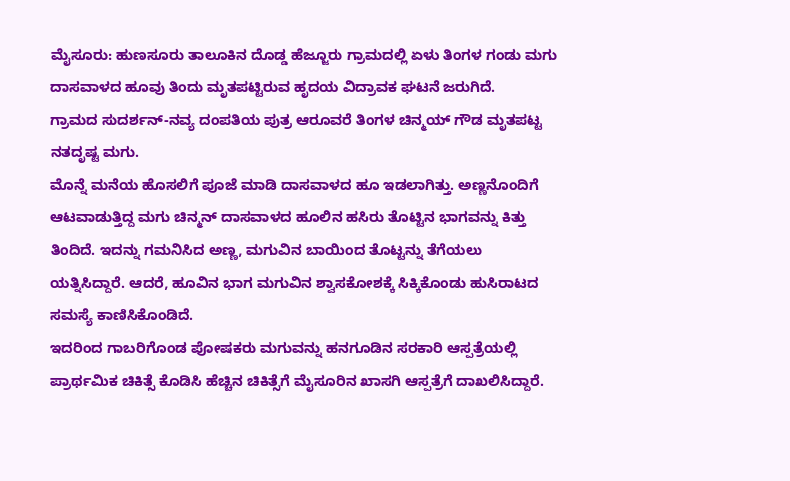ಮೈಸೂರು: ಹುಣಸೂರು ತಾಲೂಕಿನ ದೊಡ್ಡ ಹೆಜ್ಜೂರು ಗ್ರಾಮದಲ್ಲಿ ಏಳು ತಿಂಗಳ ಗಂಡು ಮಗು ದಾಸವಾಳದ ಹೂವು ತಿಂದು ಮೃತಪಟ್ಟಿರುವ ಹೃದಯ ವಿದ್ರಾವಕ ಘಟನೆ ಜರುಗಿದೆ.
ಗ್ರಾಮದ ಸುದರ್ಶನ್-ನವ್ಯ ದಂಪತಿಯ ಪುತ್ರ ಆರೂವರೆ ತಿಂಗಳ ಚಿನ್ಮಯ್ ಗೌಡ ಮೃತಪಟ್ಟ ನತದೃಷ್ಟ ಮಗು.
ಮೊನ್ನೆ ಮನೆಯ ಹೊಸಲಿಗೆ ಪೂಜೆ ಮಾಡಿ ದಾಸವಾಳದ ಹೂ ಇಡಲಾಗಿತ್ತು. ಅಣ್ಣನೊಂದಿಗೆ ಆಟವಾಡುತ್ತಿದ್ದ ಮಗು ಚಿನ್ಮನ್ ದಾಸವಾಳದ ಹೂಲಿನ ಹಸಿರು ತೊಟ್ಟಿನ ಭಾಗವನ್ನು ಕಿತ್ತು ತಿಂದಿದೆ. ಇದನ್ನು ಗಮನಿಸಿದ ಅಣ್ಣ, ಮಗುವಿನ ಬಾಯಿಂದ ತೊಟ್ಟನ್ನು ತೆಗೆಯಲು ಯತ್ನಿಸಿದ್ದಾರೆ. ಆದರೆ, ಹೂವಿನ ಭಾಗ ಮಗುವಿನ ಶ್ವಾಸಕೋಶಕ್ಕೆ ಸಿಕ್ಕಿಕೊಂಡು ಹುಸಿರಾಟದ ಸಮಸ್ಯೆ ಕಾಣಿಸಿಕೊಂಡಿದೆ.
ಇದರಿಂದ ಗಾಬರಿಗೊಂಡ ಪೋಷಕರು ಮಗುವನ್ನು ಹನಗೂಡಿನ ಸರಕಾರಿ ಆಸ್ಪತ್ರೆಯಲ್ಲಿ ಪ್ರಾರ್ಥಮಿಕ ಚಿಕಿತ್ಸೆ ಕೊಡಿಸಿ ಹೆಚ್ಚಿನ ಚಿಕಿತ್ಸೆಗೆ ಮೈಸೂರಿನ ಖಾಸಗಿ ಆಸ್ಪತ್ರೆಗೆ ದಾಖಲಿಸಿದ್ದಾರೆ.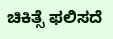ಚಿಕಿತ್ಸೆ ಫಲಿಸದೆ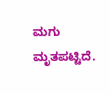ಮಗು ಮೃತಪಟ್ಟಿದೆ.